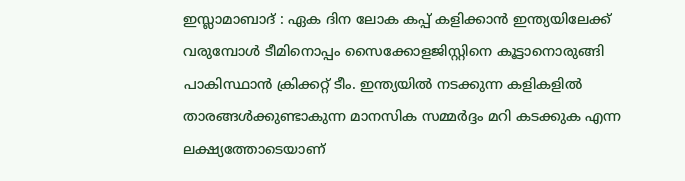ഇസ്ലാമാബാദ് : ഏക ദിന ലോക കപ്പ് കളിക്കാൻ ഇന്ത്യയിലേക്ക് വരുമ്പോൾ ടീമിനൊപ്പം സൈക്കോളജിസ്റ്റിനെ കൂട്ടാനൊരുങ്ങി പാകിസ്ഥാൻ ക്രിക്കറ്റ് ടീം. ഇന്ത്യയിൽ നടക്കുന്ന കളികളിൽ താരങ്ങൾക്കുണ്ടാകുന്ന മാനസിക സമ്മർദ്ദം മറി കടക്കുക എന്ന ലക്ഷ്യത്തോടെയാണ്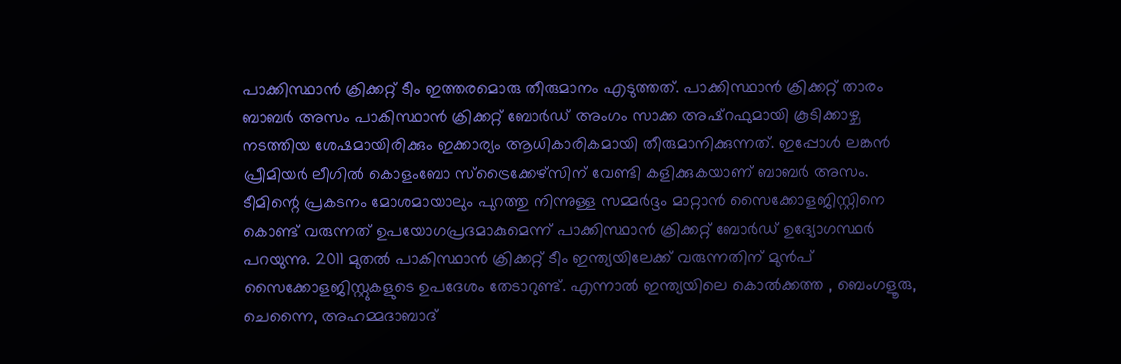പാക്കിസ്ഥാൻ ക്രിക്കറ്റ് ടീം ഇത്തരമൊരു തീരുമാനം എടുത്തത്. പാക്കിസ്ഥാൻ ക്രിക്കറ്റ് താരം ബാബർ അസം പാകിസ്ഥാൻ ക്രിക്കറ്റ് ബോർഡ് അംഗം സാക്ക അഷ്റഫുമായി കൂടിക്കാഴ്ച നടത്തിയ ശേഷമായിരിക്കും ഇക്കാര്യം ആധികാരികമായി തീരുമാനിക്കുന്നത്. ഇപ്പോൾ ലങ്കൻ പ്രീമിയർ ലീഗിൽ കൊളംബോ സ്ട്രൈക്കേഴ്സിന് വേണ്ടി കളിക്കുകയാണ് ബാബർ അസം.
ടീമിന്റെ പ്രകടനം മോശമായാലും പുറത്തു നിന്നുള്ള സമ്മർദ്ദം മാറ്റാൻ സൈക്കോളജിസ്റ്റിനെ കൊണ്ട് വരുന്നത് ഉപയോഗപ്രദമാകുമെന്ന് പാക്കിസ്ഥാൻ ക്രിക്കറ്റ് ബോർഡ് ഉദ്യോഗസ്ഥർ പറയുന്നു. 2011 മുതൽ പാകിസ്ഥാൻ ക്രിക്കറ്റ് ടീം ഇന്ത്യയിലേക്ക് വരുന്നതിന് മുൻപ് സൈക്കോളജിസ്റ്റുകളുടെ ഉപദേശം തേടാറുണ്ട്. എന്നാൽ ഇന്ത്യയിലെ കൊൽക്കത്ത , ബെംഗളൂരു, ചെന്നൈ, അഹമ്മദാബാദ്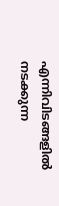എന്നിവിടങ്ങളിൽ നടക്കുന്ന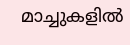മാച്ചുകളിൽ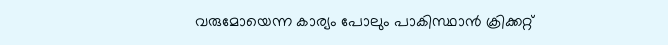വരുമോയെന്ന കാര്യം പോലും പാകിസ്ഥാൻ ക്രിക്കറ്റ്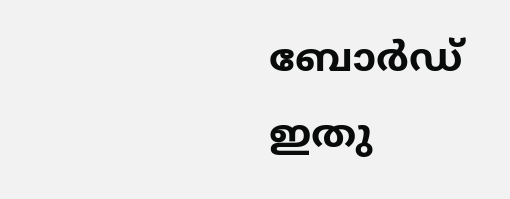ബോർഡ് ഇതു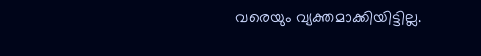വരെയും വ്യക്തമാക്കിയിട്ടില്ല.